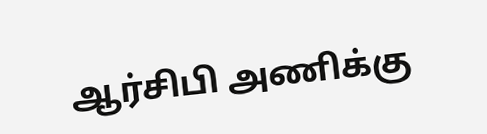ஆர்சிபி அணிக்கு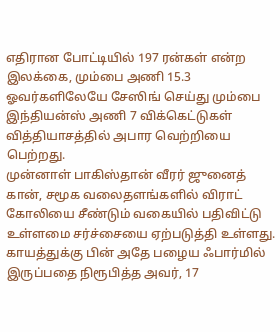எதிரான போட்டியில் 197 ரன்கள் என்ற இலக்கை, மும்பை அணி 15.3 ஓவர்களிலேயே சேஸிங் செய்து மும்பை இந்தியன்ஸ் அணி 7 விக்கெட்டுகள் வித்தியாசத்தில் அபார வெற்றியை பெற்றது.
முன்னாள் பாகிஸ்தான் வீரர் ஜுனைத் கான், சமூக வலைதளங்களில் விராட் கோலியை சீண்டும் வகையில் பதிவிட்டு உள்ளமை சர்ச்சையை ஏற்படுத்தி உள்ளது.
காயத்துக்கு பின் அதே பழைய ஃபார்மில் இருப்பதை நிரூபித்த அவர், 17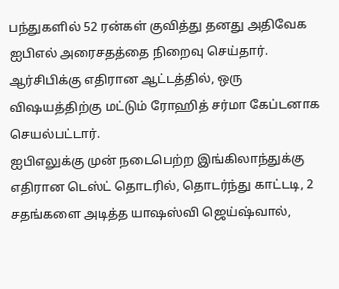பந்துகளில் 52 ரன்கள் குவித்து தனது அதிவேக ஐபிஎல் அரைசதத்தை நிறைவு செய்தார்.
ஆர்சிபிக்கு எதிரான ஆட்டத்தில், ஒரு விஷயத்திற்கு மட்டும் ரோஹித் சர்மா கேப்டனாக செயல்பட்டார்.
ஐபிஎலுக்கு முன் நடைபெற்ற இங்கிலாந்துக்கு எதிரான டெஸ்ட் தொடரில், தொடர்ந்து காட்டடி, 2 சதங்களை அடித்த யாஷஸ்வி ஜெய்ஷ்வால்,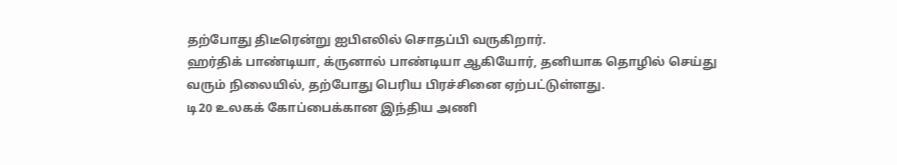தற்போது திடீரென்று ஐபிஎலில் சொதப்பி வருகிறார்.
ஹர்திக் பாண்டியா, க்ருனால் பாண்டியா ஆகியோர், தனியாக தொழில் செய்து வரும் நிலையில், தற்போது பெரிய பிரச்சினை ஏற்பட்டுள்ளது.
டி20 உலகக் கோப்பைக்கான இந்திய அணி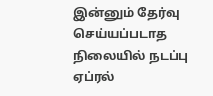இன்னும் தேர்வு செய்யப்படாத நிலையில் நடப்பு ஏப்ரல்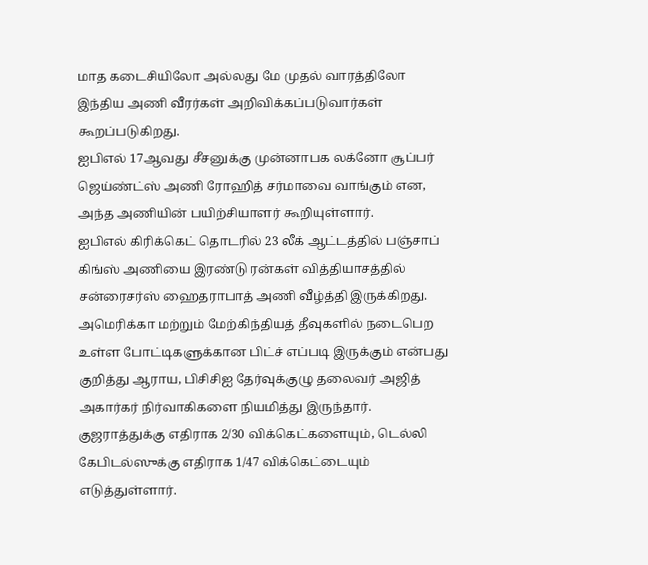மாத கடைசியிலோ அல்லது மே முதல் வாரத்திலோ இந்திய அணி வீரர்கள் அறிவிக்கப்படுவார்கள் கூறப்படுகிறது.
ஐபிஎல் 17ஆவது சீசனுக்கு முன்னாபக லக்னோ சூப்பர் ஜெய்ண்ட்ஸ் அணி ரோஹித் சர்மாவை வாங்கும் என, அந்த அணியின் பயிற்சியாளர் கூறியுள்ளார்.
ஐபிஎல் கிரிக்கெட் தொடரில் 23 லீக் ஆட்டத்தில் பஞ்சாப் கிங்ஸ் அணியை இரண்டு ரன்கள் வித்தியாசத்தில் சன்ரைசர்ஸ் ஹைதராபாத் அணி வீழ்த்தி இருக்கிறது.
அமெரிக்கா மற்றும் மேற்கிந்தியத் தீவுகளில் நடைபெற உள்ள போட்டிகளுக்கான பிட்ச் எப்படி இருக்கும் என்பது குறித்து ஆராய, பிசிசிஐ தேர்வுக்குழு தலைவர் அஜித் அகார்கர் நிர்வாகிகளை நியமித்து இருந்தார்.
குஜராத்துக்கு எதிராக 2/30 விக்கெட்களையும், டெல்லி கேபிடல்ஸுக்கு எதிராக 1/47 விக்கெட்டையும் எடுத்துள்ளார்.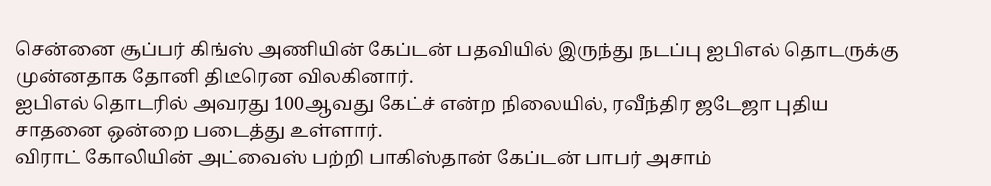சென்னை சூப்பர் கிங்ஸ் அணியின் கேப்டன் பதவியில் இருந்து நடப்பு ஐபிஎல் தொடருக்கு முன்னதாக தோனி திடீரென விலகினார்.
ஐபிஎல் தொடரில் அவரது 100ஆவது கேட்ச் என்ற நிலையில், ரவீந்திர ஜடேஜா புதிய சாதனை ஒன்றை படைத்து உள்ளார்.
விராட் கோலியின் அட்வைஸ் பற்றி பாகிஸ்தான் கேப்டன் பாபர் அசாம்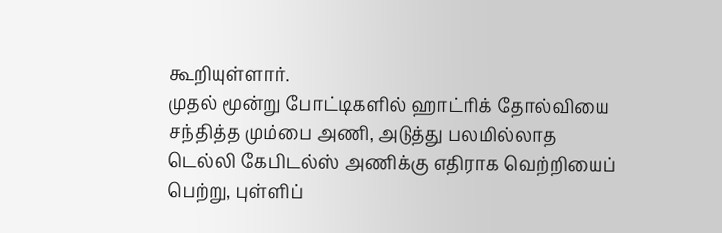கூறியுள்ளார்.
முதல் மூன்று போட்டிகளில் ஹாட்ரிக் தோல்வியை சந்தித்த மும்பை அணி, அடுத்து பலமில்லாத டெல்லி கேபிடல்ஸ் அணிக்கு எதிராக வெற்றியைப் பெற்று, புள்ளிப்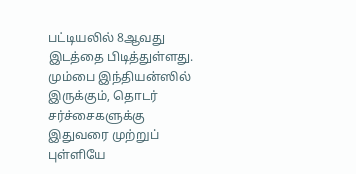பட்டியலில் 8ஆவது இடத்தை பிடித்துள்ளது.
மும்பை இந்தியன்ஸில் இருக்கும், தொடர் சர்ச்சைகளுக்கு இதுவரை முற்றுப் புள்ளியே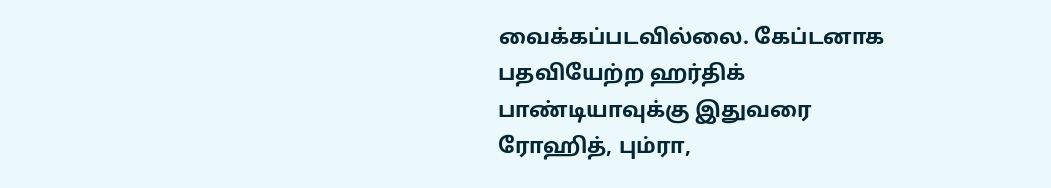வைக்கப்படவில்லை. கேப்டனாக பதவியேற்ற ஹர்திக் பாண்டியாவுக்கு இதுவரை ரோஹித், பும்ரா,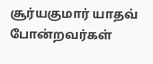சூர்யகுமார் யாதவ் போன்றவர்கள்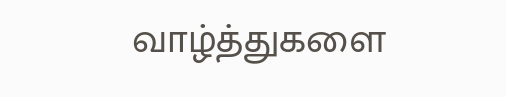வாழ்த்துகளை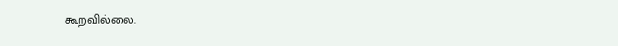கூறவில்லை.